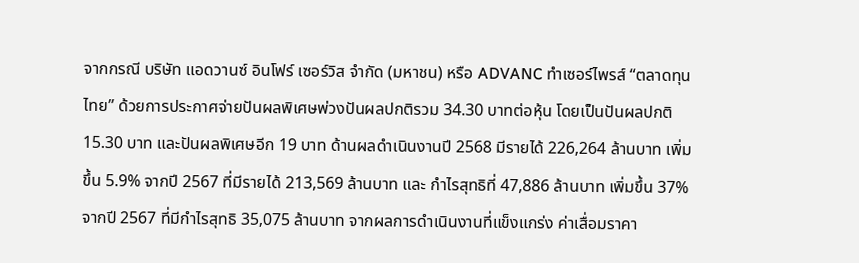จากกรณี บริษัท แอดวานซ์ อินโฟร์ เซอร์วิส จำกัด (มหาชน) หรือ ADVANC ทำเซอร์ไพรส์ “ตลาดทุนไทย” ด้วยการประกาศจ่ายปันผลพิเศษพ่วงปันผลปกติรวม 34.30 บาทต่อหุ้น โดยเป็นปันผลปกติ 15.30 บาท และปันผลพิเศษอีก 19 บาท ด้านผลดำเนินงานปี 2568 มีรายได้ 226,264 ล้านบาท เพิ่มขึ้น 5.9% จากปี 2567 ที่มีรายได้ 213,569 ล้านบาท และ กำไรสุทธิที่ 47,886 ล้านบาท เพิ่มขึ้น 37% จากปี 2567 ที่มีกำไรสุทธิ 35,075 ล้านบาท จากผลการดำเนินงานที่แข็งแกร่ง ค่าเสื่อมราคา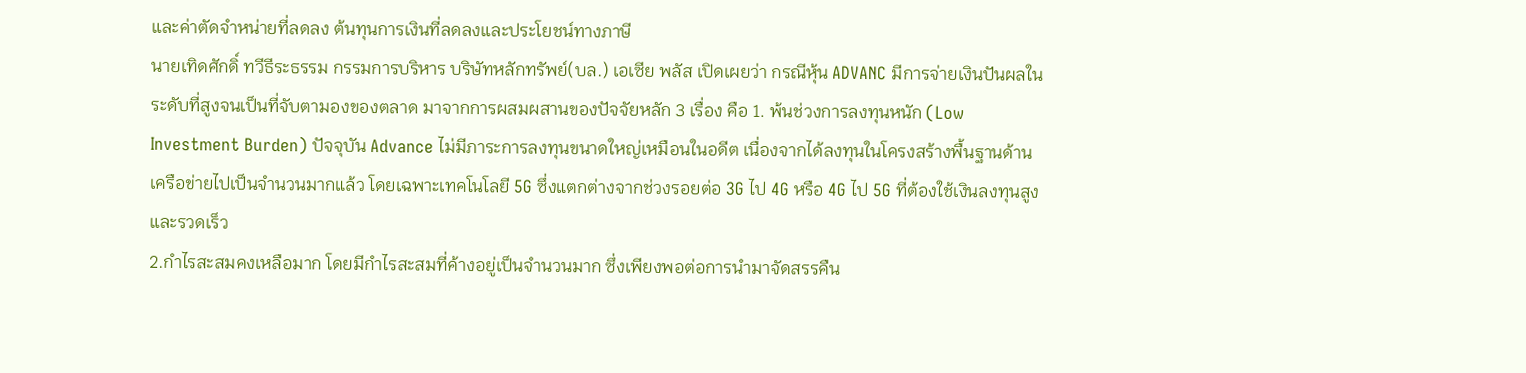และค่าตัดจำหน่ายที่ลดลง ต้นทุนการเงินที่ลดลงและประโยชน์ทางภาษี
นายเทิดศักดิ์ ทวีธีระธรรม กรรมการบริหาร บริษัทหลักทรัพย์(บล.) เอเซีย พลัส เปิดเผยว่า กรณีหุ้น ADVANC มีการจ่ายเงินปันผลในระดับที่สูงจนเป็นที่จับตามองของตลาด มาจากการผสมผสานของปัจจัยหลัก 3 เรื่อง คือ 1. พ้นช่วงการลงทุนหนัก (Low Investment Burden) ปัจจุบัน Advance ไม่มีภาระการลงทุนขนาดใหญ่เหมือนในอดีต เนื่องจากได้ลงทุนในโครงสร้างพื้นฐานด้านเครือข่ายไปเป็นจำนวนมากแล้ว โดยเฉพาะเทคโนโลยี 5G ซึ่งแตกต่างจากช่วงรอยต่อ 3G ไป 4G หรือ 4G ไป 5G ที่ต้องใช้เงินลงทุนสูงและรวดเร็ว
2.กำไรสะสมคงเหลือมาก โดยมีกำไรสะสมที่ค้างอยู่เป็นจำนวนมาก ซึ่งเพียงพอต่อการนำมาจัดสรรคืน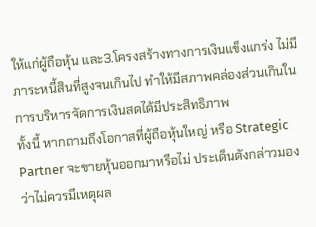ให้แก่ผู้ถือหุ้น และ3.โครงสร้างทางการเงินแข็งแกร่ง ไม่มีภาระหนี้สินที่สูงจนเกินไป ทำให้มีสภาพคล่องส่วนเกินในการบริหารจัดการเงินสดได้มีประสิทธิภาพ
ทั้งนี้ หากถามถึงโอกาสที่ผู้ถือหุ้นใหญ่ หรือ Strategic Partner จะขายหุ้นออกมาหรือไม่ ประเด็นดังกล่าวมองว่าไม่ควรมีเหตุผล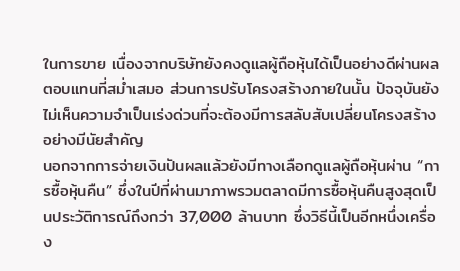ในการขาย เนื่องจากบริษัทยังคงดูแลผู้ถือหุ้นได้เป็นอย่างดีผ่านผลตอบแทนที่สม่ำเสมอ ส่วนการปรับโครงสร้างภายในนั้น ปัจจุบันยังไม่เห็นความจำเป็นเร่งด่วนที่จะต้องมีการสลับสับเปลี่ยนโครงสร้างอย่างมีนัยสำคัญ
นอกจากการจ่ายเงินปันผลแล้วยังมีทางเลือกดูแลผู้ถือหุ้นผ่าน “การซื้อหุ้นคืน” ซึ่งในปีที่ผ่านมาภาพรวมตลาดมีการซื้อหุ้นคืนสูงสุดเป็นประวัติการณ์ถึงกว่า 37,000 ล้านบาท ซึ่งวิธีนี้เป็นอีกหนึ่งเครื่อง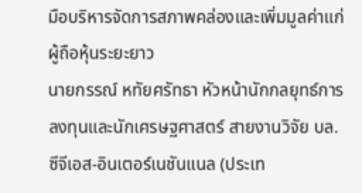มือบริหารจัดการสภาพคล่องและเพิ่มมูลค่าแก่ผู้ถือหุ้นระยะยาว
นายกรรณ์ หทัยศรัทธา หัวหน้านักกลยุทธ์การลงทุนและนักเศรษฐศาสตร์ สายงานวิจัย บล.ซีจีเอส-อินเตอร์เนชันแนล (ประเท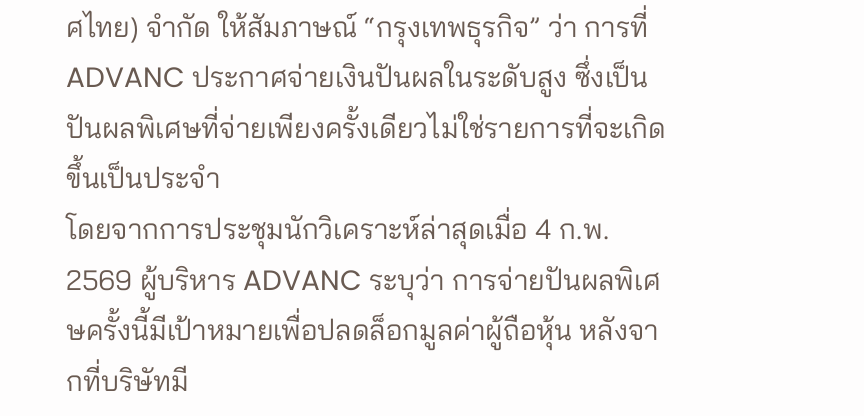ศไทย) จำกัด ให้สัมภาษณ์ “กรุงเทพธุรกิจ” ว่า การที่ ADVANC ประกาศจ่ายเงินปันผลในระดับสูง ซึ่งเป็นปันผลพิเศษที่จ่ายเพียงครั้งเดียวไม่ใช่รายการที่จะเกิดขึ้นเป็นประจำ
โดยจากการประชุมนักวิเคราะห์ล่าสุดเมื่อ 4 ก.พ. 2569 ผู้บริหาร ADVANC ระบุว่า การจ่ายปันผลพิเศษครั้งนี้มีเป้าหมายเพื่อปลดล็อกมูลค่าผู้ถือหุ้น หลังจากที่บริษัทมี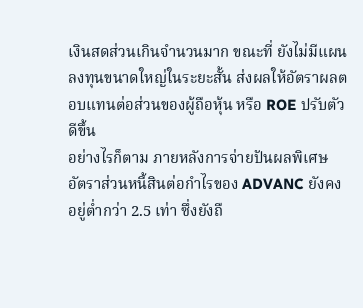เงินสดส่วนเกินจำนวนมาก ขณะที่ ยังไม่มีแผนลงทุนขนาดใหญ่ในระยะสั้น ส่งผลให้อัตราผลตอบแทนต่อส่วนของผู้ถือหุ้น หรือ ROE ปรับตัวดีขึ้น
อย่างไรก็ตาม ภายหลังการจ่ายปันผลพิเศษ อัตราส่วนหนี้สินต่อกำไรของ ADVANC ยังคงอยู่ต่ำกว่า 2.5 เท่า ซึ่งยังถื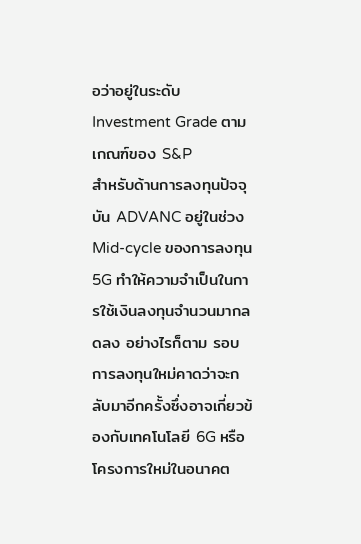อว่าอยู่ในระดับ Investment Grade ตามเกณฑ์ของ S&P
สำหรับด้านการลงทุนปัจจุบัน ADVANC อยู่ในช่วง Mid-cycle ของการลงทุน 5G ทำให้ความจำเป็นในการใช้เงินลงทุนจำนวนมากลดลง อย่างไรก็ตาม รอบการลงทุนใหม่คาดว่าจะกลับมาอีกครั้งซึ่งอาจเกี่ยวข้องกับเทคโนโลยี 6G หรือโครงการใหม่ในอนาคต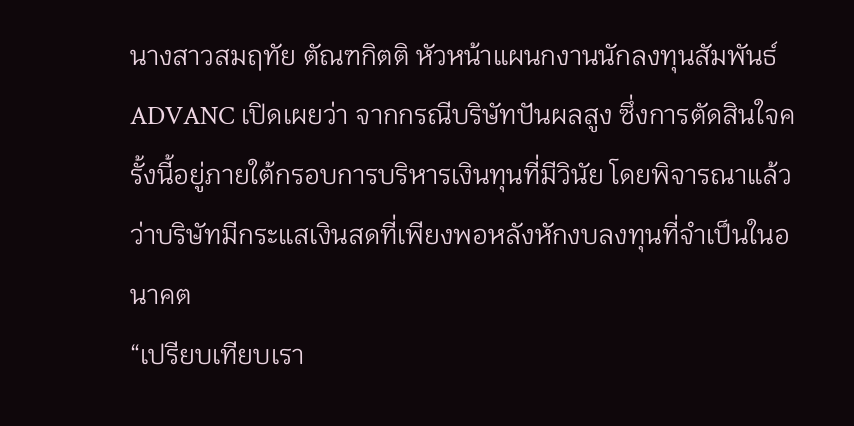นางสาวสมฤทัย ตัณฑกิตติ หัวหน้าแผนกงานนักลงทุนสัมพันธ์ ADVANC เปิดเผยว่า จากกรณีบริษัทปันผลสูง ซึ่งการตัดสินใจครั้งนี้อยู่ภายใต้กรอบการบริหารเงินทุนที่มีวินัย โดยพิจารณาแล้วว่าบริษัทมีกระแสเงินสดที่เพียงพอหลังหักงบลงทุนที่จำเป็นในอนาคต
“เปรียบเทียบเรา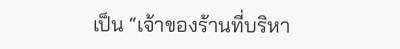เป็น “เจ้าของร้านที่บริหา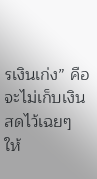รเงินเก่ง” คือจะไม่เก็บเงินสดไว้เฉยๆ ให้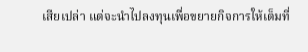เสียเปล่า แต่จะนำไปลงทุนเพื่อขยายกิจการให้เต็มที่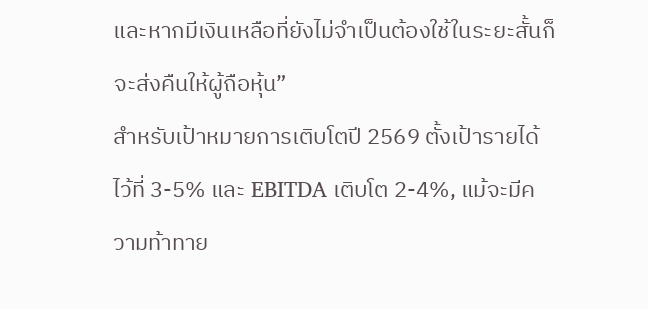และหากมีเงินเหลือที่ยังไม่จำเป็นต้องใช้ในระยะสั้นก็จะส่งคืนให้ผู้ถือหุ้น”
สำหรับเป้าหมายการเติบโตปี 2569 ตั้งเป้ารายได้ไว้ที่ 3-5% และ EBITDA เติบโต 2-4%, แม้จะมีความท้าทาย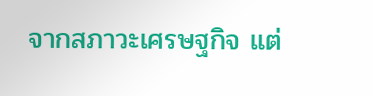จากสภาวะเศรษฐกิจ แต่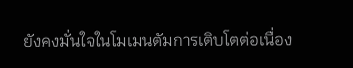ยังคงมั่นใจในโมเมนตัมการเติบโตต่อเนื่อง